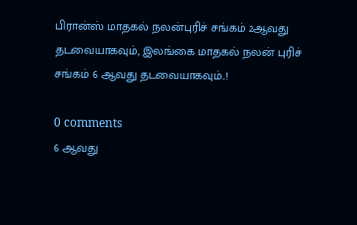பிரான்ஸ் மாதகல் நலன்புரிச் சங்கம் 2ஆவது தடவையாகவும், இலங்கை மாதகல் நலன் புரிச் சங்கம் 6 ஆவது தடவையாகவும்..!

0 comments
6 ஆவது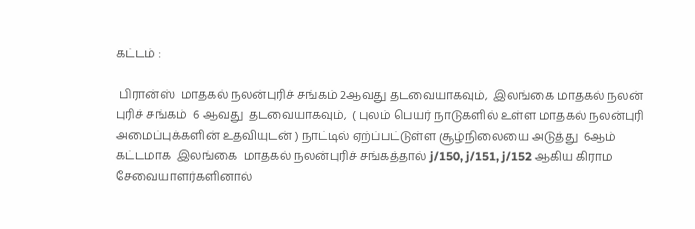கட்டம் :

 பிரான்ஸ்  மாதகல் நலன்புரிச் சங்கம் 2ஆவது தடவையாகவும்,  இலங்கை மாதகல் நலன் புரிச் சங்கம்  6 ஆவது  தடவையாகவும்,  ( புலம் பெயர் நாடுகளில் உள்ள மாதகல் நலன்புரி அமைப்புக்களின் உதவியுடன் ) நாட்டில் ஏற்ப்பட்டுள்ள சூழ்நிலையை அடுத்து  6ஆம் கட்டமாக  இலங்கை  மாதகல் நலன்புரிச் சங்கத்தால் j/150, j/151, j/152 ஆகிய கிராம சேவையாளர்களினால்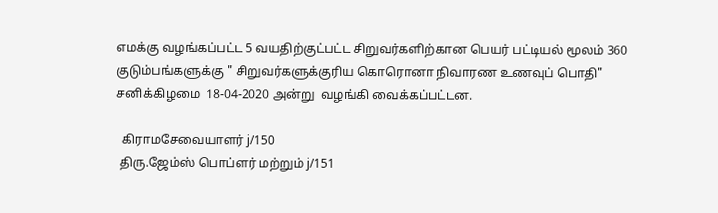எமக்கு வழங்கப்பட்ட 5 வயதிற்குட்பட்ட சிறுவர்களிற்கான பெயர் பட்டியல் மூலம் 360 குடும்பங்களுக்கு " சிறுவர்களுக்குரிய கொரொனா நிவாரண உணவுப் பொதி"  சனிக்கிழமை  18-04-2020 அன்று  வழங்கி வைக்கப்பட்டன.

  கிராமசேவையாளர் j/150
 திரு.ஜேம்ஸ் பொப்ளர் மற்றும் j/151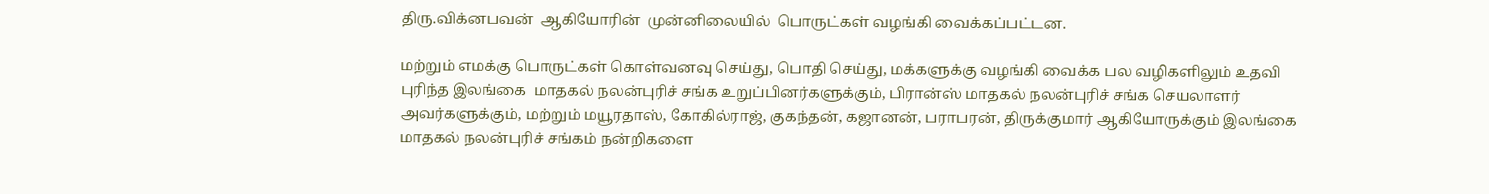திரு.விக்னபவன்  ஆகியோரின்  முன்னிலையில்  பொருட்கள் வழங்கி வைக்கப்பட்டன.

மற்றும் எமக்கு பொருட்கள் கொள்வனவு செய்து, பொதி செய்து, மக்களுக்கு வழங்கி வைக்க பல வழிகளிலும் உதவி புரிந்த இலங்கை  மாதகல் நலன்புரிச் சங்க உறுப்பினர்களுக்கும், பிரான்ஸ் மாதகல் நலன்புரிச் சங்க செயலாளர்  அவர்களுக்கும், மற்றும் மயூரதாஸ், கோகில்ராஜ், குகந்தன், கஜானன், பராபரன், திருக்குமார் ஆகியோருக்கும் இலங்கை மாதகல் நலன்புரிச் சங்கம் நன்றிகளை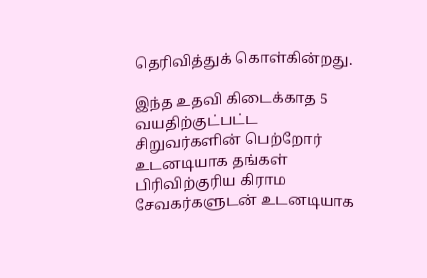தெரிவித்துக் கொள்கின்றது.

இந்த உதவி கிடைக்காத 5 வயதிற்குட்பட்ட சிறுவர்களின் பெற்றோர் உடனடியாக தங்கள் பிரிவிற்குரிய கிராம சேவகர்களுடன் உடனடியாக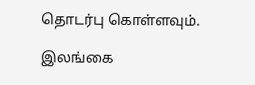தொடர்பு கொள்ளவும்.

இலங்கை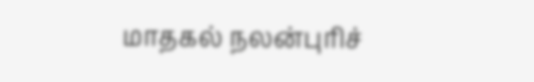மாதகல் நலன்புரிச்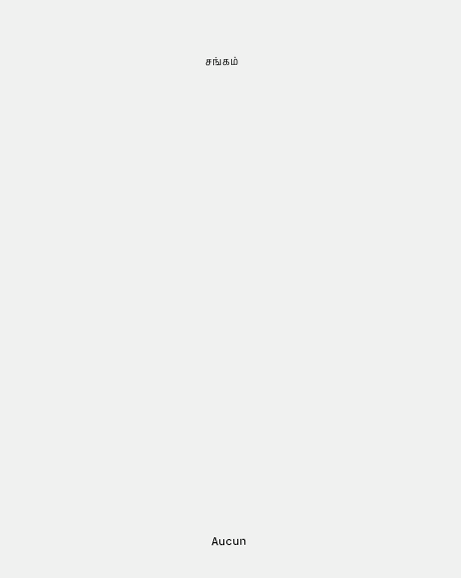சங்கம்



















Aucun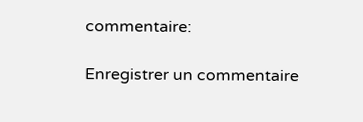commentaire:

Enregistrer un commentaire